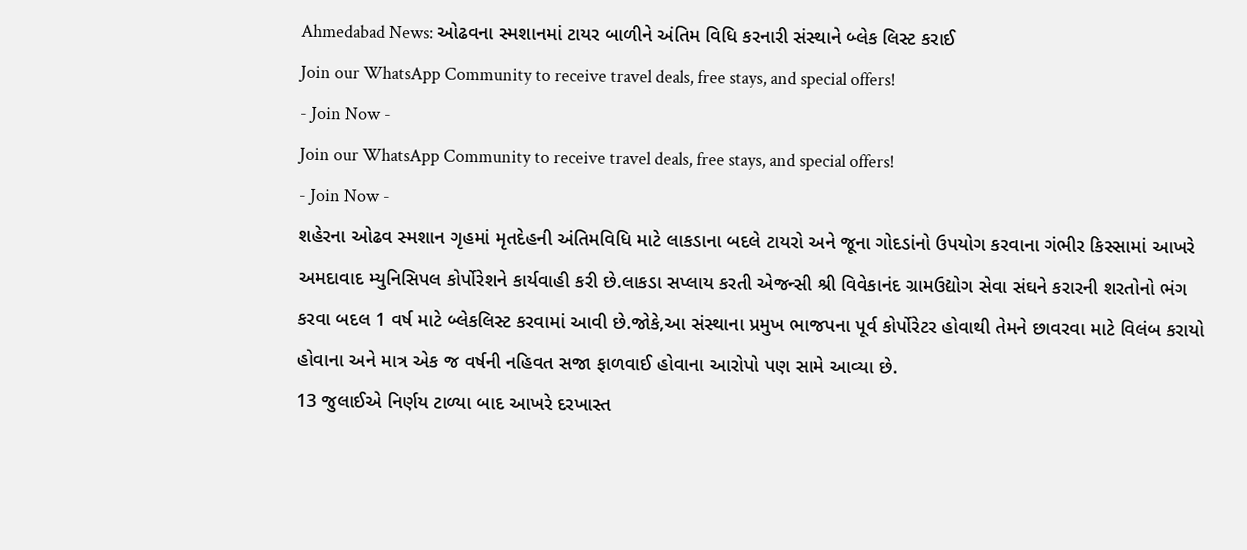Ahmedabad News: ઓઢવના સ્મશાનમાં ટાયર બાળીને અંતિમ વિધિ કરનારી સંસ્થાને બ્લેક લિસ્ટ કરાઈ
Join our WhatsApp Community to receive travel deals, free stays, and special offers!
- Join Now -
Join our WhatsApp Community to receive travel deals, free stays, and special offers!
- Join Now -
શહેરના ઓઢવ સ્મશાન ગૃહમાં મૃતદેહની અંતિમવિધિ માટે લાકડાના બદલે ટાયરો અને જૂના ગોદડાંનો ઉપયોગ કરવાના ગંભીર કિસ્સામાં આખરે અમદાવાદ મ્યુનિસિપલ કોર્પોરેશને કાર્યવાહી કરી છે.લાકડા સપ્લાય કરતી એજન્સી શ્રી વિવેકાનંદ ગ્રામઉદ્યોગ સેવા સંઘને કરારની શરતોનો ભંગ કરવા બદલ 1 વર્ષ માટે બ્લેકલિસ્ટ કરવામાં આવી છે.જોકે,આ સંસ્થાના પ્રમુખ ભાજપના પૂર્વ કોર્પોરેટર હોવાથી તેમને છાવરવા માટે વિલંબ કરાયો હોવાના અને માત્ર એક જ વર્ષની નહિવત સજા ફાળવાઈ હોવાના આરોપો પણ સામે આવ્યા છે.
13 જુલાઈએ નિર્ણય ટાળ્યા બાદ આખરે દરખાસ્ત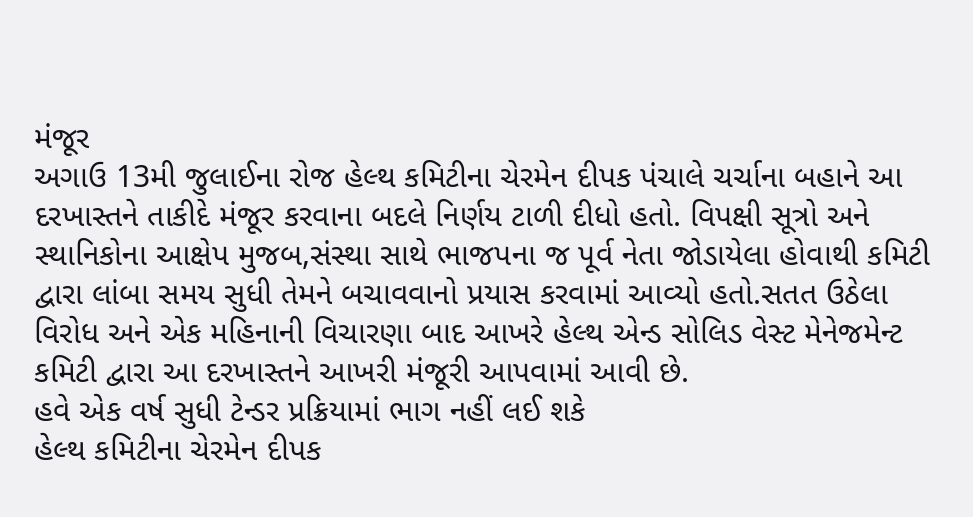મંજૂર
અગાઉ 13મી જુલાઈના રોજ હેલ્થ કમિટીના ચેરમેન દીપક પંચાલે ચર્ચાના બહાને આ દરખાસ્તને તાકીદે મંજૂર કરવાના બદલે નિર્ણય ટાળી દીધો હતો. વિપક્ષી સૂત્રો અને સ્થાનિકોના આક્ષેપ મુજબ,સંસ્થા સાથે ભાજપના જ પૂર્વ નેતા જોડાયેલા હોવાથી કમિટી દ્વારા લાંબા સમય સુધી તેમને બચાવવાનો પ્રયાસ કરવામાં આવ્યો હતો.સતત ઉઠેલા વિરોધ અને એક મહિનાની વિચારણા બાદ આખરે હેલ્થ એન્ડ સોલિડ વેસ્ટ મેનેજમેન્ટ કમિટી દ્વારા આ દરખાસ્તને આખરી મંજૂરી આપવામાં આવી છે.
હવે એક વર્ષ સુધી ટેન્ડર પ્રક્રિયામાં ભાગ નહીં લઈ શકે
હેલ્થ કમિટીના ચેરમેન દીપક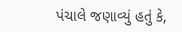પંચાલે જણાવ્યું હતું કે,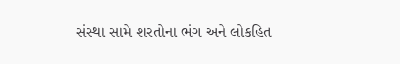સંસ્થા સામે શરતોના ભંગ અને લોકહિત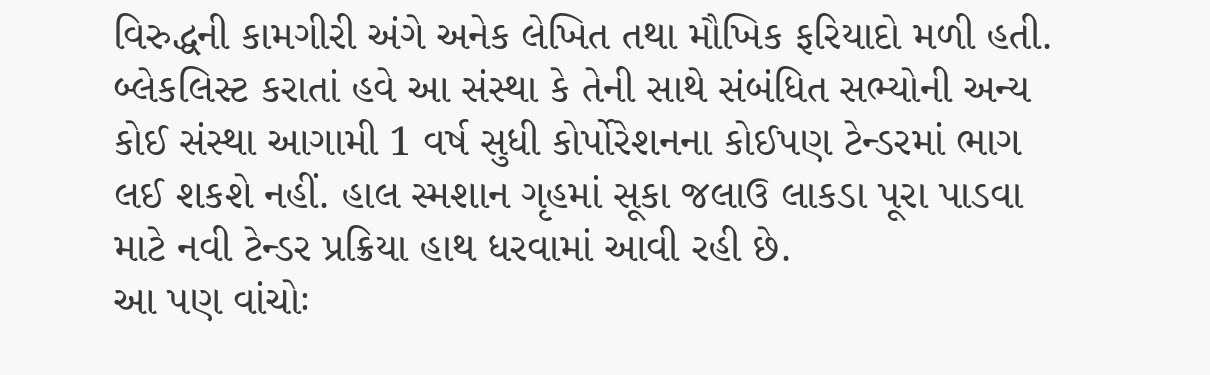વિરુદ્ધની કામગીરી અંગે અનેક લેખિત તથા મૌખિક ફરિયાદો મળી હતી. બ્લેકલિસ્ટ કરાતાં હવે આ સંસ્થા કે તેની સાથે સંબંધિત સભ્યોની અન્ય કોઈ સંસ્થા આગામી 1 વર્ષ સુધી કોર્પોરેશનના કોઈપણ ટેન્ડરમાં ભાગ લઈ શકશે નહીં. હાલ સ્મશાન ગૃહમાં સૂકા જલાઉ લાકડા પૂરા પાડવા માટે નવી ટેન્ડર પ્રક્રિયા હાથ ધરવામાં આવી રહી છે.
આ પણ વાંચોઃ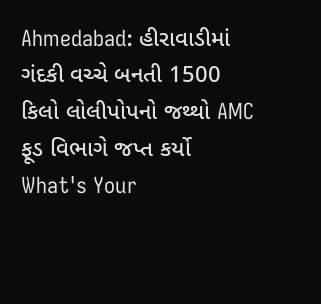Ahmedabad: હીરાવાડીમાં ગંદકી વચ્ચે બનતી 1500 કિલો લોલીપોપનો જથ્થો AMC ફૂડ વિભાગે જપ્ત કર્યો
What's Your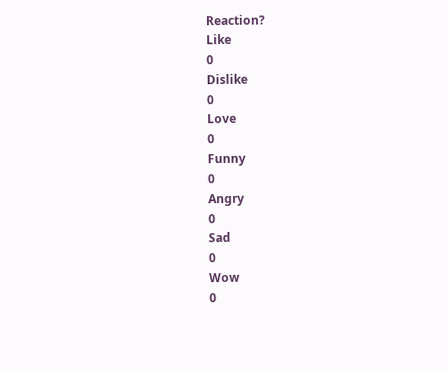Reaction?
Like
0
Dislike
0
Love
0
Funny
0
Angry
0
Sad
0
Wow
0